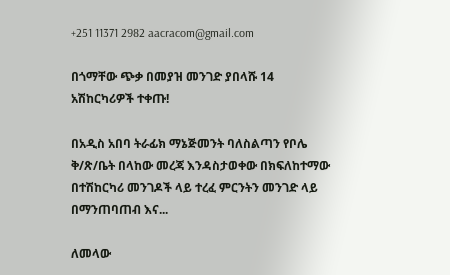+251 11371 2982 aacracom@gmail.com

በጎማቸው ጭቃ በመያዝ መንገድ ያበላሹ 14 አሽከርካሪዎች ተቀጡ!

በአዲስ አበባ ትራፊክ ማኔጅመንት ባለስልጣን የቦሌ ቅ/ጽ/ቤት በላከው መረጃ እንዳስታወቀው በክፍለከተማው በተሽከርካሪ መንገዶች ላይ ተረፈ ምርንትን መንገድ ላይ በማንጠባጠብ እና...

ለመላው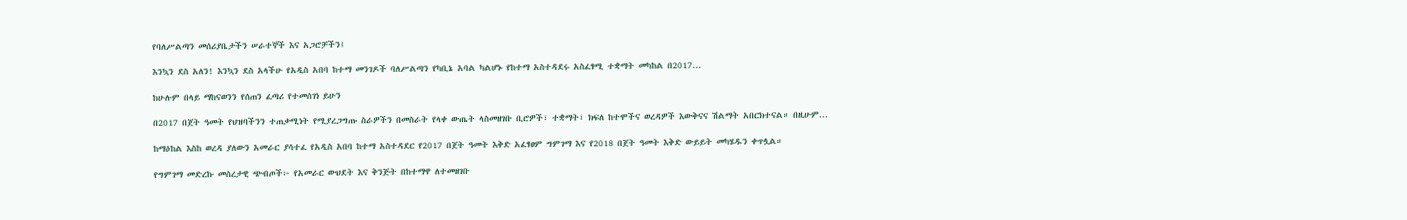የባለሥልጣን መሰሪያቤታችን ሠራተኞች እና አጋሮቻችን፤

እንኳን ደስ አለን! እንኳን ደስ አላችሁ የአዲስ አበባ ከተማ መንገዶች ባለሥልጣን የካቢኔ አባል ካልሆኑ የከተማ አስተዳደሩ አስፈፃሚ ተቋማት መካከል በ2017...

ከሁሉም በላይ ማከናወንን የሰጠን ፈጣሪ የተመሰገነ ይሁን

በ2017 በጀት ዓመት የህዝባችንን ተጠቃሚነት የሚያረጋግጡ ስራዎችን በመስራት የላቀ ውጤት ላስመዘገቡ ቢሮዎች፣ ተቋማት፣ ክፍለ ከተሞችና ወረዳዎች እውቅናና ሽልማት አበርክተናል። በዚሁም...

ከማዕከል እስከ ወረዳ ያለውን አመራር ያሳተፈ የአዲስ አበባ ከተማ አስተዳደር የ2017 በጀት ዓመት እቅድ አፈፃፀም ግምገማ እና የ2018 በጀት ዓመት እቅድ ውይይት መካሄዱን ቀጥሏል።

የግምገማ መድረኩ መሰረታዊ ጭብጦች፦ የአመራር ውህደት እና ቅንጅት በከተማዋ ለተመዘገቡ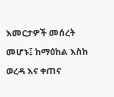እመርታዎች መሰረት መሆኑ፤ ከማዕከል እስከ ወረዳ እና ቀጠና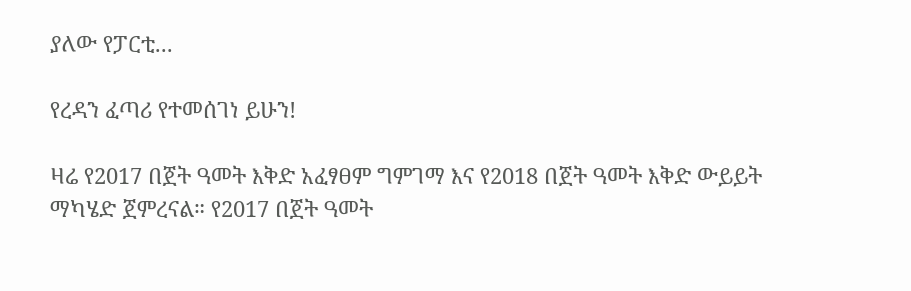ያለው የፓርቲ...

የረዳን ፈጣሪ የተመሰገነ ይሁን!

ዛሬ የ2017 በጀት ዓመት እቅድ አፈፃፀም ግምገማ እና የ2018 በጀት ዓመት እቅድ ውይይት ማካሄድ ጀምረናል። የ2017 በጀት ዓመት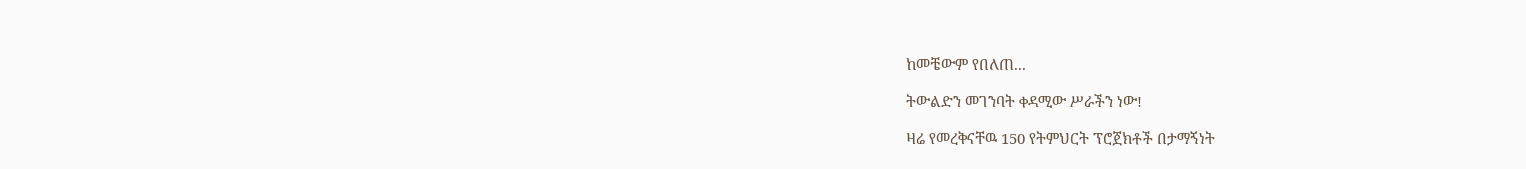ከመቼውም የበለጠ...

ትውልድን መገንባት ቀዳሚው ሥራችን ነው!

ዛሬ የመረቅናቸዉ 150 የትምህርት ፕሮጀክቶች በታማኝነት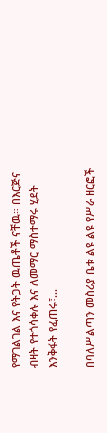የማገልገል እና የትጋት ዉጤቶች ናቸዉ። በእርጅና ብዛት የተጎሳቀሉ እና ለመማር ማስተማሩ ሂደት እንቅፋት የፈጠሩ፣...

በባለሥልጣን መስሪያ ቤቱ ልዩ ልዩ የሥራ ዘርፎች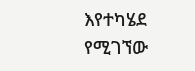እየተካሄደ የሚገኘው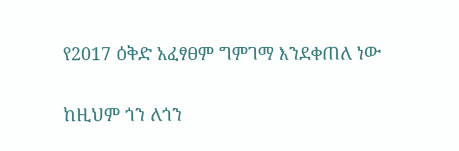የ2017 ዕቅድ አፈፃፀም ግምገማ እንደቀጠለ ነው

ከዚህም ጎን ለጎን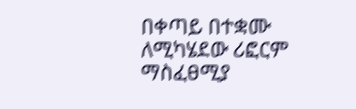በቀጣይ በተቋሙ ለሚካሄደው ሪፎርም ማስፈፀሚያ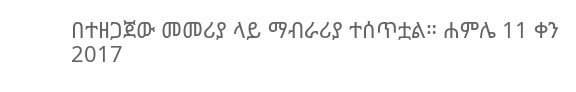በተዘጋጀው መመሪያ ላይ ማብራሪያ ተሰጥቷል። ሐምሌ 11 ቀን 2017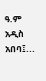ዓ.ም አዲስ አበባ፤...